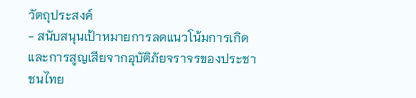วัตถุประสงค์
- สนับสนุนเป้าหมายการลดแนวโน้มการเกิดและการสูญเสียจากอุบัติภัยจราจรของประชาชนไทย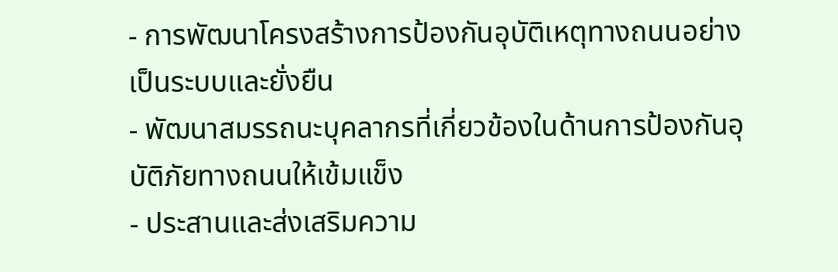- การพัฒนาโครงสร้างการป้องกันอุบัติเหตุทางถนนอย่างเป็นระบบและยั่งยืน
- พัฒนาสมรรถนะบุคลากรที่เกี่ยวข้องในด้านการป้องกันอุบัติภัยทางถนนให้เข้มแข็ง
- ประสานและส่งเสริมความ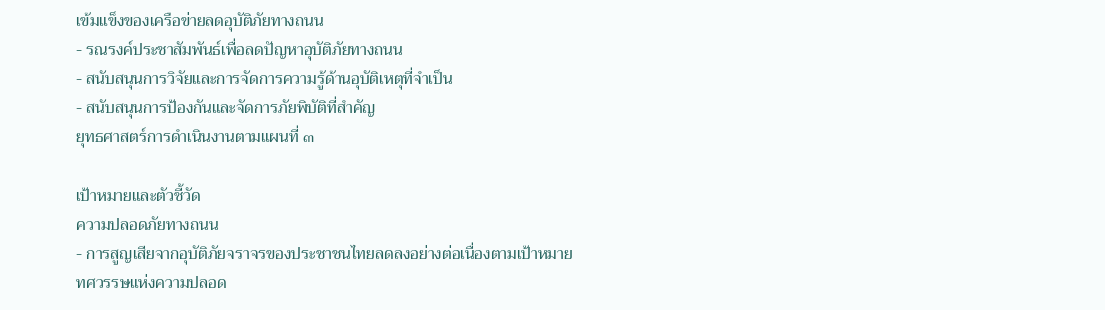เข้มแข็งของเครือข่ายลดอุบัติภัยทางถนน
- รณรงค์ประชาสัมพันธ์เพื่อลดปัญหาอุบัติภัยทางถนน
- สนับสนุนการวิจัยและการจัดการความรู้ด้านอุบัติเหตุที่จำเป็น
- สนับสนุนการป้องกันและจัดการภัยพิบัติที่สำคัญ
ยุทธศาสตร์การดำเนินงานตามแผนที่ ๓

เป้าหมายและตัวชี้วัด
ความปลอดภัยทางถนน
- การสูญเสียจากอุบัติภัยจราจรของประชาชนไทยลดลงอย่างต่อเนื่องตามเป้าหมายทศวรรษแห่งความปลอด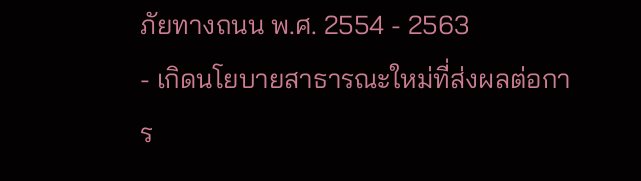ภัยทางถนน พ.ศ. 2554 - 2563
- เกิดนโยบายสาธารณะใหม่ที่ส่งผลต่อการ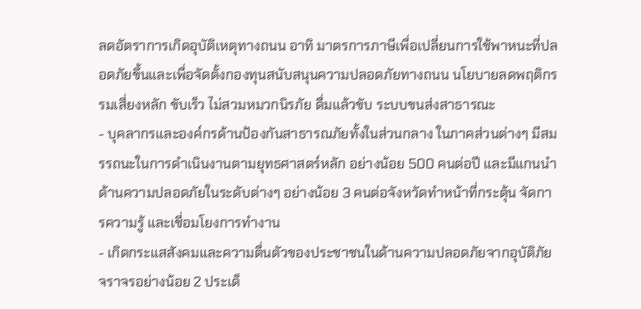ลดอัตราการเกิดอุบัติเหตุทางถนน อาทิ มาตรการภาษีเพื่อเปลี่ยนการใช้พาหนะที่ปลอดภัยขึ้นและเพื่อจัดตั้งกองทุนสนับสนุนความปลอดภัยทางถนน นโยบายลดพฤติกรรมเสี่ยงหลัก ขับเร็ว ไม่สวมหมวกนิรภัย ดื่มแล้วขับ ระบบขนส่งสาธารณะ
- บุคลากรและองค์กรด้านป้องกันสาธารณภัยทั้งในส่วนกลาง ในภาคส่วนต่างๆ มีสมรรถนะในการดำเนินงานตามยุทธศาสตร์หลัก อย่างน้อย 500 คนต่อปี และมีแกนนำด้านความปลอดภัยในระดับต่างๆ อย่างน้อย 3 คนต่อจังหวัดทำหน้าที่กระตุ้น จัดการความรู้ และเชี่อมโยงการทำงาน
- เกิดกระแสสังคมและความตื่นตัวของประชาชนในด้านความปลอดภัยจากอุบัติภัยจราจรอย่างน้อย 2 ประเด็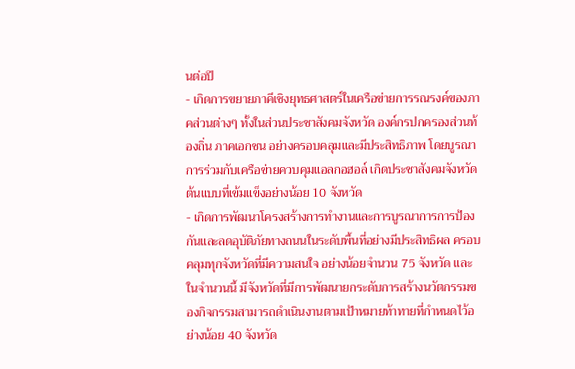นต่อปี
- เกิดการขยายภาคีเชิงยุทธศาสตร์ในเครือข่ายการรณรงค์ของภาคส่วนต่างๆ ทั้งในส่วนประชาสังคมจังหวัด องค์กรปกครองส่วนท้องถิ่น ภาคเอกชน อย่างครอบคลุมและมีประสิทธิภาพ โดยบูรณาการร่วมกับเครือข่ายควบคุมแอลกอฮอล์ เกิดประชาสังคมจังหวัดต้นแบบที่เข้มแข็งอย่างน้อย 10 จังหวัด
- เกิดการพัฒนาโครงสร้างการทำงานและการบูรณาการการป้องกันและลดอุบัติภัยทางถนนในระดับพื้นที่อย่างมีประสิทธิผล ครอบคลุมทุกจังหวัดที่มีความสนใจ อย่างน้อยจำนวน 75 จังหวัด และในจำนวนนี้ มีจังหวัดที่มีการพัฒนายกระดับการสร้างนวัตกรรมของกิจกรรมสามารถดำเนินงานตามเป้าหมายท้าทายที่กำหนดไว้อย่างน้อย 40 จังหวัด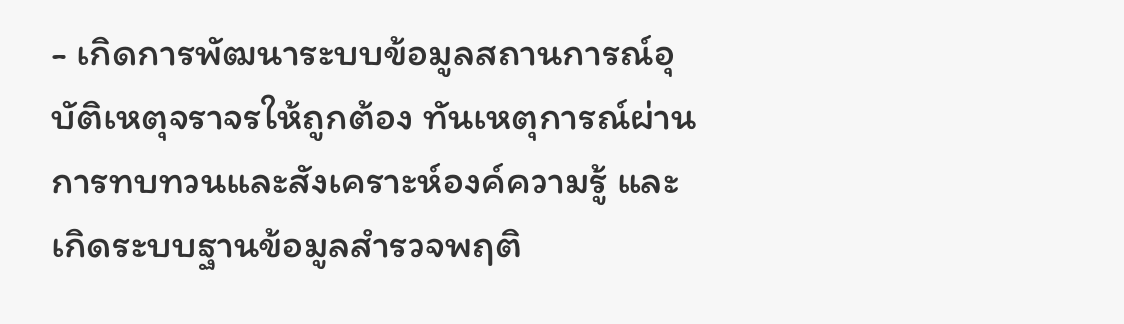- เกิดการพัฒนาระบบข้อมูลสถานการณ์อุบัติเหตุจราจรให้ถูกต้อง ทันเหตุการณ์ผ่านการทบทวนและสังเคราะห์องค์ความรู้ และเกิดระบบฐานข้อมูลสำรวจพฤติ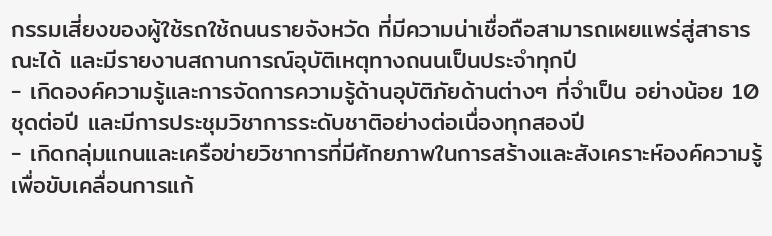กรรมเสี่ยงของผู้ใช้รถใช้ถนนรายจังหวัด ที่มีความน่าเชื่อถือสามารถเผยแพร่สู่สาธารณะได้ และมีรายงานสถานการณ์อุบัติเหตุทางถนนเป็นประจำทุกปี
- เกิดองค์ความรู้และการจัดการความรู้ด้านอุบัติภัยด้านต่างๆ ที่จำเป็น อย่างน้อย 10 ชุดต่อปี และมีการประชุมวิชาการระดับชาติอย่างต่อเนื่องทุกสองปี
- เกิดกลุ่มแกนและเครือข่ายวิชาการที่มีศักยภาพในการสร้างและสังเคราะห์องค์ความรู้เพื่อขับเคลื่อนการแก้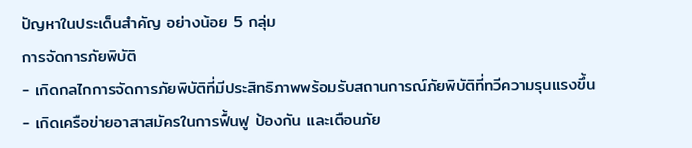ปัญหาในประเด็นสำคัญ อย่างน้อย 5 กลุ่ม
การจัดการภัยพิบัติ
- เกิดกลไกการจัดการภัยพิบัติที่มีประสิทธิภาพพร้อมรับสถานการณ์ภัยพิบัติที่ทวีความรุนแรงขึ้น
- เกิดเครือข่ายอาสาสมัครในการฟื้นฟู ป้องกัน และเตือนภัย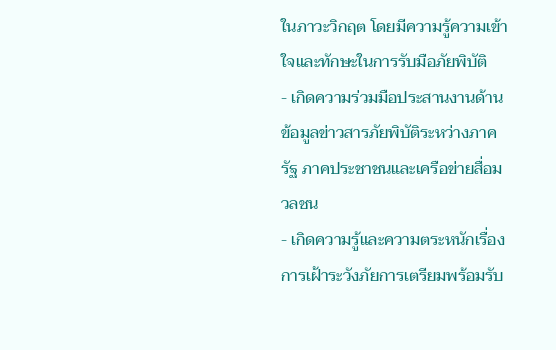ในภาวะวิกฤต โดยมีความรู้ความเข้าใจและทักษะในการรับมือภัยพิบัติ
- เกิดความร่วมมือประสานงานด้านข้อมูลข่าวสารภัยพิบัติระหว่างภาครัฐ ภาคประชาชนและเครือข่ายสื่อมวลชน
- เกิดความรู้และความตระหนักเรื่องการเฝ้าระวังภัยการเตรียมพร้อมรับ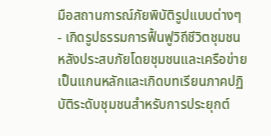มือสถานการณ์ภัยพิบัติรูปแบบต่างๆ
- เกิดรูปธรรมการฟื้นฟูวิถีชีวิตชุมชนหลังประสบภัยโดยชุมชนและเครือข่ายเป็นแกนหลักและเกิดบทเรียนภาคปฏิบัติระดับชุมชนสำหรับการประยุกต์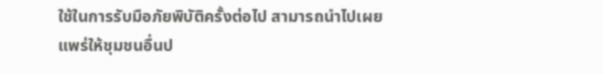ใช้ในการรับมือภัยพิบัติครั้งต่อไป สามารถนำไปเผยแพร่ให้ชุมชนอื่นป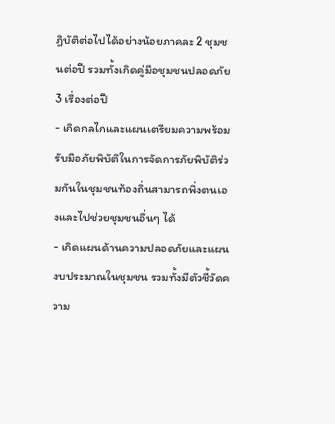ฏิบัติต่อไปได้อย่างน้อยภาคละ 2 ชุมชนต่อปี รวมทั้งเกิดคู่มือชุมชนปลอดภัย 3 เรื่องต่อปี
- เกิดกลไกและแผนเตรียมความพร้อมรับมือภัยพิบัติในการจัดการภัยพิบัติร่วมกันในชุมชนท้องถิ่นสามารถพึ่งตนเองและไปช่วยชุมชนอื่นๆ ได้
- เกิดแผนด้านความปลอดภัยและแผนงบประมาณในชุมชน รวมทั้งมีตัวชี้วัดความ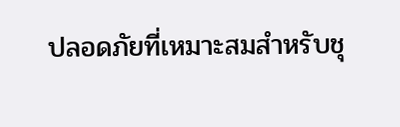ปลอดภัยที่เหมาะสมสำหรับชุ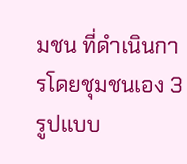มชน ที่ดำเนินการโดยชุมชนเอง 3 รูปแบบ